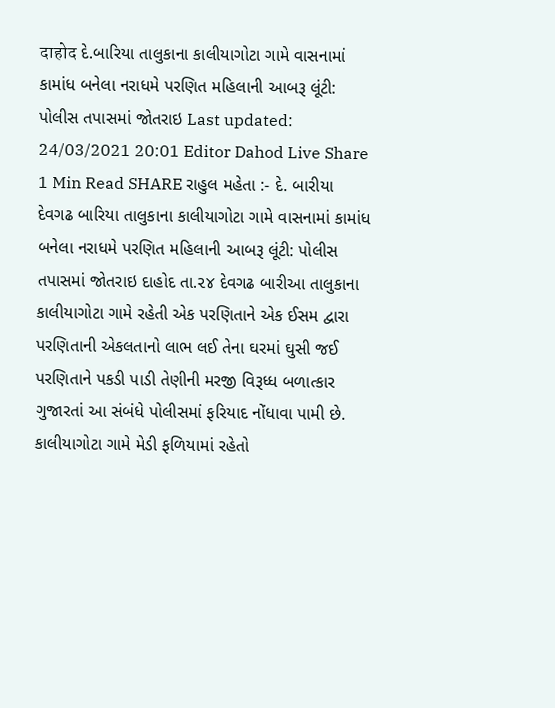दाहोद દે.બારિયા તાલુકાના કાલીયાગોટા ગામે વાસનામાં કામાંધ બનેલા નરાધમે પરણિત મહિલાની આબરૂ લૂંટી: પોલીસ તપાસમાં જોતરાઇ Last updated: 24/03/2021 20:01 Editor Dahod Live Share 1 Min Read SHARE રાહુલ મહેતા :- દે. બારીયા દેવગઢ બારિયા તાલુકાના કાલીયાગોટા ગામે વાસનામાં કામાંધ બનેલા નરાધમે પરણિત મહિલાની આબરૂ લૂંટી: પોલીસ તપાસમાં જોતરાઇ દાહોદ તા.૨૪ દેવગઢ બારીઆ તાલુકાના કાલીયાગોટા ગામે રહેતી એક પરણિતાને એક ઈસમ દ્વારા પરણિતાની એકલતાનો લાભ લઈ તેના ઘરમાં ઘુસી જઈ પરણિતાને પકડી પાડી તેણીની મરજી વિરૂધ્ધ બળાત્કાર ગુજારતાં આ સંબંધે પોલીસમાં ફરિયાદ નોંધાવા પામી છે. કાલીયાગોટા ગામે મેડી ફળિયામાં રહેતો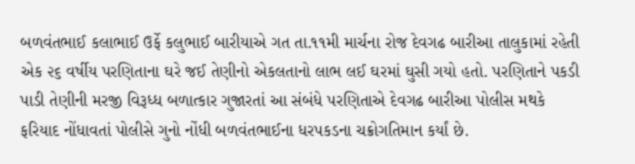બળવંતભાઈ કલાભાઈ ઉર્ફે કલુભાઈ બારીયાએ ગત તા.૧૧મી માર્ચના રોજ દેવગઢ બારીઆ તાલુકામાં રહેતી એક ૨૬ વર્ષીય પરણિતાના ઘરે જઈ તેણીનો એકલતાનો લાભ લઈ ઘરમાં ઘુસી ગયો હતો. પરણિતાને પકડી પાડી તેણીની મરજી વિરૂધ્ધ બળાત્કાર ગુજારતાં આ સંબંધે પરણિતાએ દેવગઢ બારીઆ પોલીસ મથકે ફરિયાદ નોંધાવતાં પોલીસે ગુનો નોંધી બળવંતભાઈના ધરપકડના ચક્રોગતિમાન કર્યાં છે.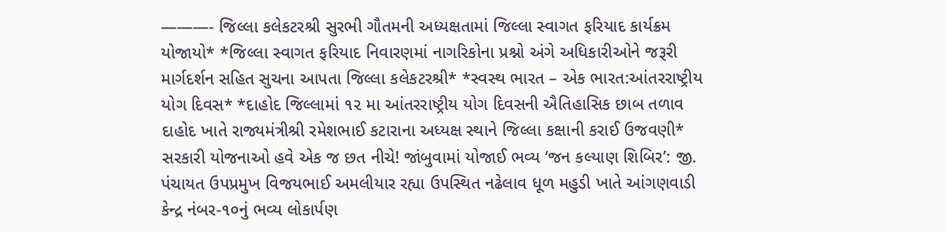———- જિલ્લા કલેકટરશ્રી સુરભી ગૌતમની અધ્યક્ષતામાં જિલ્લા સ્વાગત ફરિયાદ કાર્યક્રમ યોજાયો* *જિલ્લા સ્વાગત ફરિયાદ નિવારણમાં નાગરિકોના પ્રશ્નો અંગે અધિકારીઓને જરૂરી માર્ગદર્શન સહિત સુચના આપતા જિલ્લા કલેકટરશ્રી* *સ્વસ્થ ભારત – એક ભારત:આંતરરાષ્ટ્રીય યોગ દિવસ* *દાહોદ જિલ્લામાં ૧૨ મા આંતરરાષ્ટ્રીય યોગ દિવસની ઐતિહાસિક છાબ તળાવ દાહોદ ખાતે રાજ્યમંત્રીશ્રી રમેશભાઈ કટારાના અધ્યક્ષ સ્થાને જિલ્લા કક્ષાની કરાઈ ઉજવણી* સરકારી યોજનાઓ હવે એક જ છત નીચે! જાંબુવામાં યોજાઈ ભવ્ય ‘જન કલ્યાણ શિબિર’: જી. પંચાયત ઉપપ્રમુખ વિજયભાઈ અમલીયાર રહ્યા ઉપસ્થિત નઢેલાવ ધૂળ મહુડી ખાતે આંગણવાડી કેન્દ્ર નંબર-૧૦નું ભવ્ય લોકાર્પણ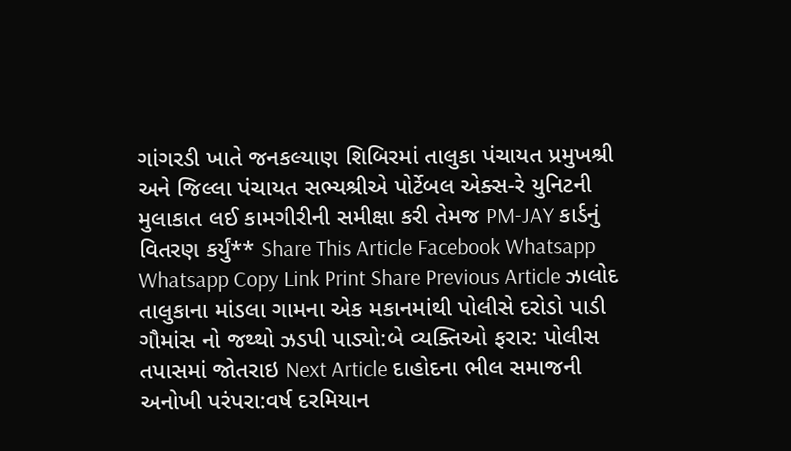ગાંગરડી ખાતે જનકલ્યાણ શિબિરમાં તાલુકા પંચાયત પ્રમુખશ્રી અને જિલ્લા પંચાયત સભ્યશ્રીએ પોર્ટેબલ એક્સ-રે યુનિટની મુલાકાત લઈ કામગીરીની સમીક્ષા કરી તેમજ PM-JAY કાર્ડનું વિતરણ કર્યું** Share This Article Facebook Whatsapp Whatsapp Copy Link Print Share Previous Article ઝાલોદ તાલુકાના માંડલા ગામના એક મકાનમાંથી પોલીસે દરોડો પાડી ગૌમાંસ નો જથ્થો ઝડપી પાડ્યો:બે વ્યક્તિઓ ફરાર: પોલીસ તપાસમાં જોતરાઇ Next Article દાહોદના ભીલ સમાજની અનોખી પરંપરા:વર્ષ દરમિયાન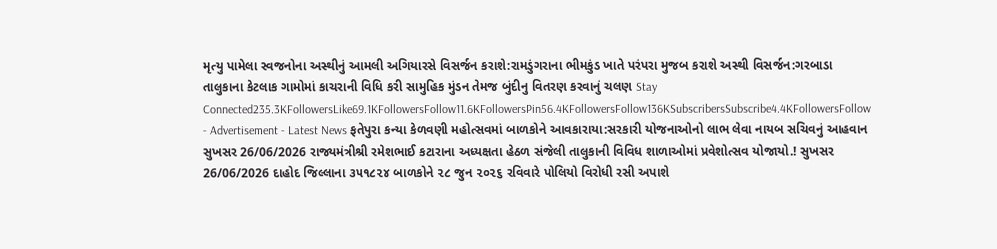મૃત્યુ પામેલા સ્વજનોના અસ્થીનું આમલી અગિયારસે વિસર્જન કરાશે:રામડુંગરાના ભીમકુંડ ખાતે પરંપરા મુજબ કરાશે અસ્થી વિસર્જન:ગરબાડા તાલુકાના કેટલાક ગામોમાં કાચરાની વિધિ કરી સામુહિક મુંડન તેમજ બુંદીનુ વિતરણ કરવાનું ચલણ Stay Connected235.3KFollowersLike69.1KFollowersFollow11.6KFollowersPin56.4KFollowersFollow136KSubscribersSubscribe4.4KFollowersFollow - Advertisement - Latest News ફતેપુરા કન્યા કેળવણી મહોત્સવમાં બાળકોને આવકારાયા:સરકારી યોજનાઓનો લાભ લેવા નાયબ સચિવનું આહવાન સુખસર 26/06/2026 રાજ્યમંત્રીશ્રી રમેશભાઈ કટારાના અધ્યક્ષતા હેઠળ સંજેલી તાલુકાની વિવિધ શાળાઓમાં પ્રવેશોત્સવ યોજાયો.! સુખસર 26/06/2026 દાહોદ જિલ્લાના ૩૫૧૮૨૪ બાળકોને ૨૮ જુન ૨૦૨૬ રવિવારે પોલિયો વિરોધી રસી અપાશે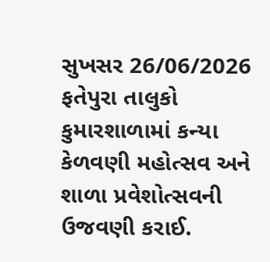સુખસર 26/06/2026 ફતેપુરા તાલુકો કુમારશાળામાં કન્યા કેળવણી મહોત્સવ અને શાળા પ્રવેશોત્સવની ઉજવણી કરાઈ.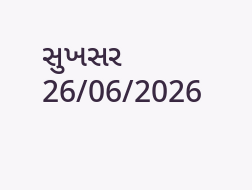સુખસર 26/06/2026